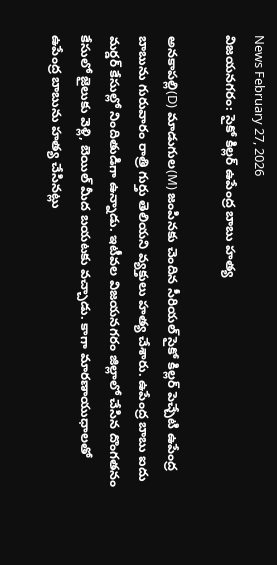News February 27, 2026
విజయనగరం: సైకో కిల్లర్ ఉపేంద్ర బాబు హత్య

అనకాపల్లి(D) మాడుగుల(M) జంపినకు చెందిన సీరియల్ సైకో కిల్లర్ పెచ్చేటి ఉపేంద్ర బాబును గురువారం రాత్రి గుర్తు తెలియని వ్యక్తులు హత్య చేశారు. ఉపేంద్ర బాబు ఐదు మర్డర్ కేసుల్లో నిందితుడిగా ఉన్నాడు. ఇటీవల విజయనగరం జిల్లాలో చేసిన దొంగతనం కేసులో జైలుకు వెళ్లి, బెయిల్ మీద బయటకు వచ్చాడు. కాగా మారణాయుధాలతో ఉపేంద్ర బాబును హత్య చేసినట్లు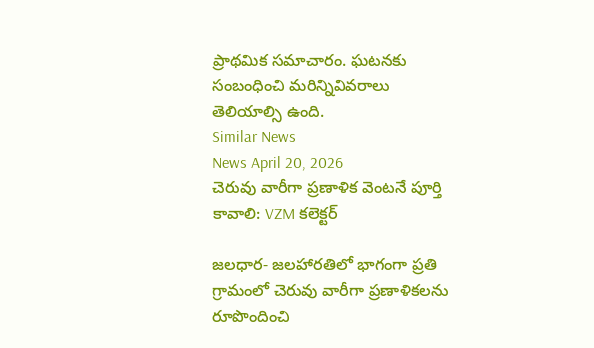ప్రాథమిక సమాచారం. ఘటనకు సంబంధించి మరిన్నివివరాలు తెలియాల్సి ఉంది.
Similar News
News April 20, 2026
చెరువు వారీగా ప్రణాళిక వెంటనే పూర్తి కావాలి: VZM కలెక్టర్

జలధార- జలహారతిలో భాగంగా ప్రతి గ్రామంలో చెరువు వారీగా ప్రణాళికలను రూపొందించి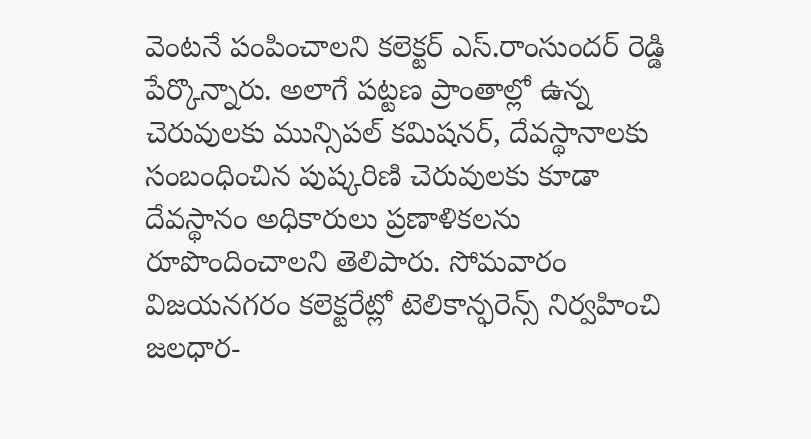వెంటనే పంపించాలని కలెక్టర్ ఎస్.రాంసుందర్ రెడ్డి పేర్కొన్నారు. అలాగే పట్టణ ప్రాంతాల్లో ఉన్న చెరువులకు మున్సిపల్ కమిషనర్, దేవస్థానాలకు సంబంధించిన పుష్కరిణి చెరువులకు కూడా దేవస్థానం అధికారులు ప్రణాళికలను రూపొందించాలని తెలిపారు. సోమవారం విజయనగరం కలెక్టరేట్లో టెలికాన్ఫరెన్స్ నిర్వహించి జలధార-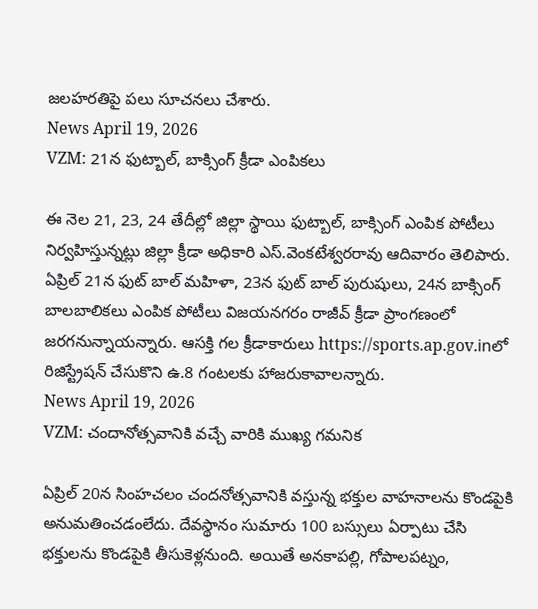జలహరతిపై పలు సూచనలు చేశారు.
News April 19, 2026
VZM: 21న ఫుట్బాల్, బాక్సింగ్ క్రీడా ఎంపికలు

ఈ నెల 21, 23, 24 తేదీల్లో జిల్లా స్థాయి ఫుట్బాల్, బాక్సింగ్ ఎంపిక పోటీలు నిర్వహిస్తున్నట్లు జిల్లా క్రీడా అధికారి ఎస్.వెంకటేశ్వరరావు ఆదివారం తెలిపారు. ఏప్రిల్ 21న ఫుట్ బాల్ మహిళా, 23న ఫుట్ బాల్ పురుషులు, 24న బాక్సింగ్ బాలబాలికలు ఎంపిక పోటీలు విజయనగరం రాజీవ్ క్రీడా ప్రాంగణంలో జరగనున్నాయన్నారు. ఆసక్తి గల క్రీడాకారులు https://sports.ap.gov.inలో రిజిస్ట్రేషన్ చేసుకొని ఉ.8 గంటలకు హాజరుకావాలన్నారు.
News April 19, 2026
VZM: చందానోత్సవానికి వచ్చే వారికి ముఖ్య గమనిక

ఏప్రిల్ 20న సింహచలం చందనోత్సవానికి వస్తున్న భక్తుల వాహనాలను కొండపైకి అనుమతించడంలేదు. దేవస్థానం సుమారు 100 బస్సులు ఏర్పాటు చేసి భక్తులను కొండపైకి తీసుకెళ్లనుంది. అయితే అనకాపల్లి, గోపాలపట్నం,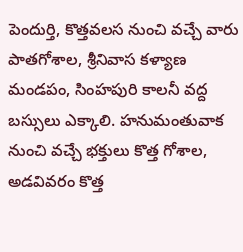పెందుర్తి, కొత్తవలస నుంచి వచ్చే వారు పాతగోశాల, శ్రీనివాస కళ్యాణ మండపం, సింహపురి కాలనీ వద్ద బస్సులు ఎక్కాలి. హనుమంతువాక నుంచి వచ్చే భక్తులు కొత్త గోశాల, అడవివరం కొత్త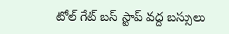టోల్ గేట్ బస్ స్టాప్ వద్ద బస్సులు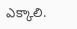ఎక్కాలి.